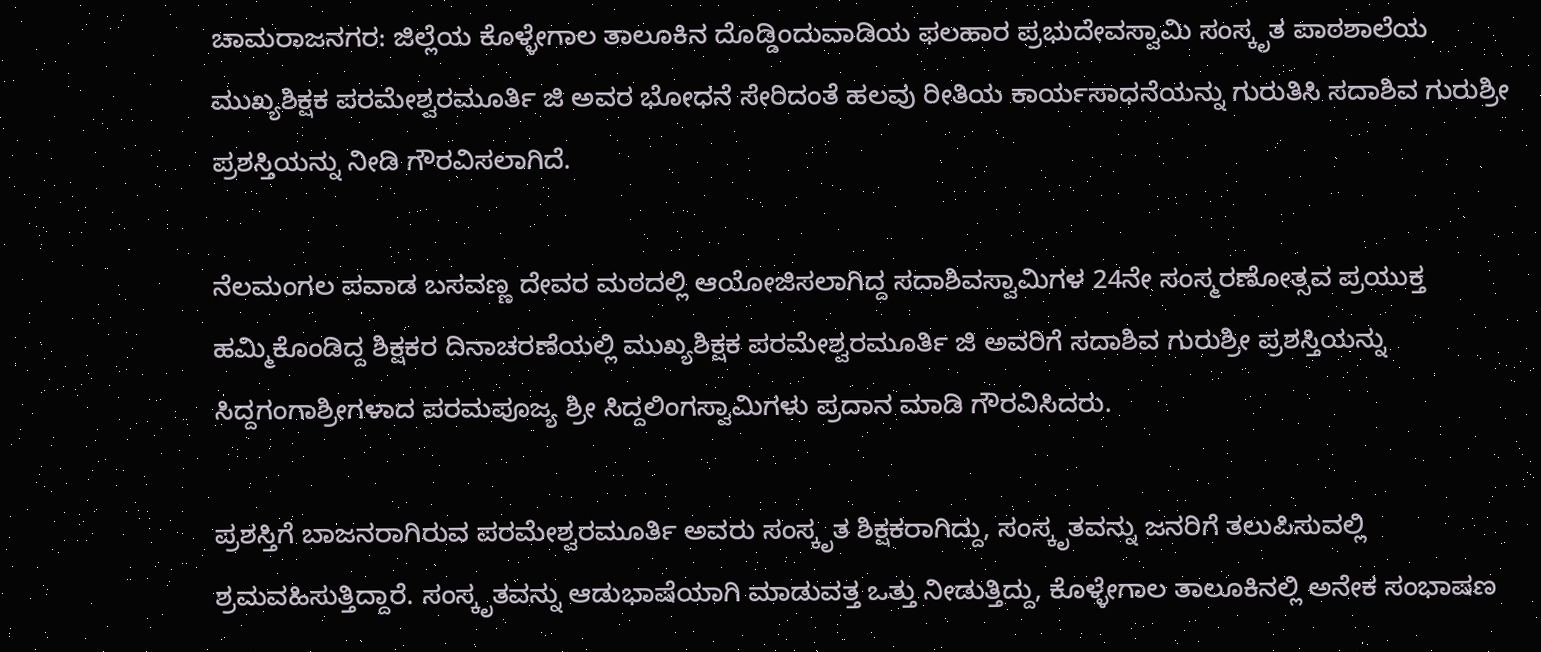ಚಾಮರಾಜನಗರ: ಜಿಲ್ಲೆಯ ಕೊಳ್ಳೇಗಾಲ ತಾಲೂಕಿನ ದೊಡ್ಡಿಂದುವಾಡಿಯ ಫಲಹಾರ ಪ್ರಭುದೇವಸ್ವಾಮಿ ಸಂಸ್ಕೃತ ಪಾಠಶಾಲೆಯ ಮುಖ್ಯಶಿಕ್ಷಕ ಪರಮೇಶ್ವರಮೂರ್ತಿ ಜಿ ಅವರ ಭೋಧನೆ ಸೇರಿದಂತೆ ಹಲವು ರೀತಿಯ ಕಾರ್ಯಸಾಧನೆಯನ್ನು ಗುರುತಿಸಿ ಸದಾಶಿವ ಗುರುಶ್ರೀ ಪ್ರಶಸ್ತಿಯನ್ನು ನೀಡಿ ಗೌರವಿಸಲಾಗಿದೆ.

ನೆಲಮಂಗಲ ಪವಾಡ ಬಸವಣ್ಣ ದೇವರ ಮಠದಲ್ಲಿ ಆಯೋಜಿಸಲಾಗಿದ್ದ ಸದಾಶಿವಸ್ವಾಮಿಗಳ 24ನೇ ಸಂಸ್ಮರಣೋತ್ಸವ ಪ್ರಯುಕ್ತ ಹಮ್ಮಿಕೊಂಡಿದ್ದ ಶಿಕ್ಷಕರ ದಿನಾಚರಣೆಯಲ್ಲಿ ಮುಖ್ಯಶಿಕ್ಷಕ ಪರಮೇಶ್ವರಮೂರ್ತಿ ಜಿ ಅವರಿಗೆ ಸದಾಶಿವ ಗುರುಶ್ರೀ ಪ್ರಶಸ್ತಿಯನ್ನು ಸಿದ್ದಗಂಗಾಶ್ರೀಗಳಾದ ಪರಮಪೂಜ್ಯ ಶ್ರೀ ಸಿದ್ದಲಿಂಗಸ್ವಾಮಿಗಳು ಪ್ರದಾನ ಮಾಡಿ ಗೌರವಿಸಿದರು.

ಪ್ರಶಸ್ತಿಗೆ ಬಾಜನರಾಗಿರುವ ಪರಮೇಶ್ವರಮೂರ್ತಿ ಅವರು ಸಂಸ್ಕೃತ ಶಿಕ್ಷಕರಾಗಿದ್ದು, ಸಂಸ್ಕೃತವನ್ನು ಜನರಿಗೆ ತಲುಪಿಸುವಲ್ಲಿ ಶ್ರಮವಹಿಸುತ್ತಿದ್ದಾರೆ. ಸಂಸ್ಕೃತವನ್ನು ಆಡುಭಾಷೆಯಾಗಿ ಮಾಡುವತ್ತ ಒತ್ತು ನೀಡುತ್ತಿದ್ದು, ಕೊಳ್ಳೇಗಾಲ ತಾಲೂಕಿನಲ್ಲಿ ಅನೇಕ ಸಂಭಾಷಣ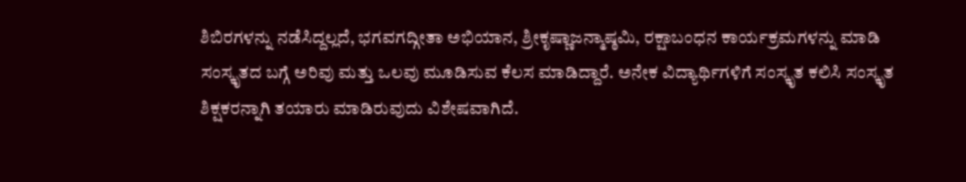ಶಿಬಿರಗಳನ್ನು ನಡೆಸಿದ್ದಲ್ಲದೆ, ಭಗವಗದ್ಗೀತಾ ಅಭಿಯಾನ, ಶ್ರೀಕೃಷ್ಣಾಜನ್ಮಾಷ್ಠಮಿ, ರಕ್ಷಾಬಂಧನ ಕಾರ್ಯಕ್ರಮಗಳನ್ನು ಮಾಡಿ ಸಂಸ್ಕೃತದ ಬಗ್ಗೆ ಅರಿವು ಮತ್ತು ಒಲವು ಮೂಡಿಸುವ ಕೆಲಸ ಮಾಡಿದ್ದಾರೆ. ಅನೇಕ ವಿದ್ಯಾರ್ಥಿಗಳಿಗೆ ಸಂಸ್ಕೃತ ಕಲಿಸಿ ಸಂಸ್ಕೃತ ಶಿಕ್ಷಕರನ್ನಾಗಿ ತಯಾರು ಮಾಡಿರುವುದು ವಿಶೇಷವಾಗಿದೆ.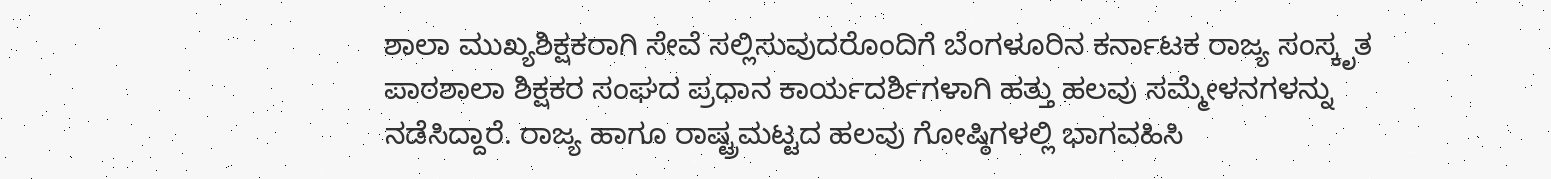ಶಾಲಾ ಮುಖ್ಯಶಿಕ್ಷಕರಾಗಿ ಸೇವೆ ಸಲ್ಲಿಸುವುದರೊಂದಿಗೆ ಬೆಂಗಳೂರಿನ ಕರ್ನಾಟಕ ರಾಜ್ಯ ಸಂಸ್ಕೃತ ಪಾಠಶಾಲಾ ಶಿಕ್ಷಕರ ಸಂಘದ ಪ್ರಧಾನ ಕಾರ್ಯದರ್ಶಿಗಳಾಗಿ ಹತ್ತು ಹಲವು ಸಮ್ಮೇಳನಗಳನ್ನು ನಡೆಸಿದ್ದಾರೆ. ರಾಜ್ಯ ಹಾಗೂ ರಾಷ್ಟ್ರಮಟ್ಟದ ಹಲವು ಗೋಷ್ಠಿಗಳಲ್ಲಿ ಭಾಗವಹಿಸಿ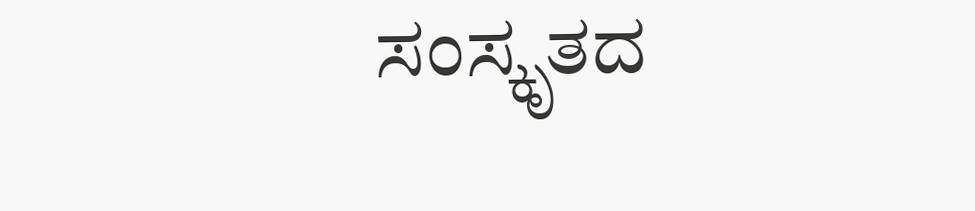ಸಂಸ್ಕೃತದ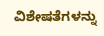ವಿಶೇಷತೆಗಳನ್ನು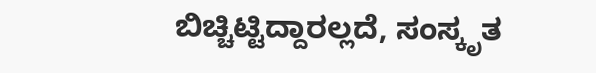ಬಿಚ್ಚಿಟ್ಟಿದ್ದಾರಲ್ಲದೆ, ಸಂಸ್ಕೃತ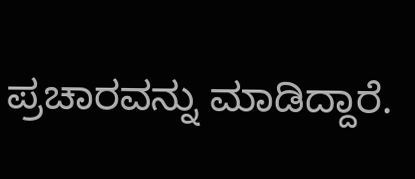ಪ್ರಚಾರವನ್ನು ಮಾಡಿದ್ದಾರೆ.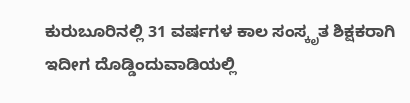ಕುರುಬೂರಿನಲ್ಲಿ 31 ವರ್ಷಗಳ ಕಾಲ ಸಂಸ್ಕೃತ ಶಿಕ್ಷಕರಾಗಿ ಇದೀಗ ದೊಡ್ಡಿಂದುವಾಡಿಯಲ್ಲಿ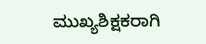ಮುಖ್ಯಶಿಕ್ಷಕರಾಗಿ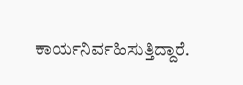ಕಾರ್ಯನಿರ್ವಹಿಸುತ್ತಿದ್ದಾರೆ.